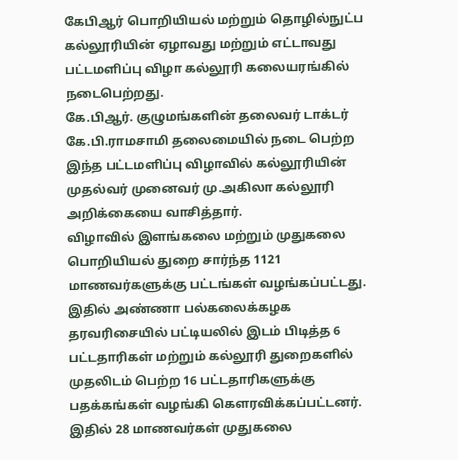கேபிஆர் பொறியியல் மற்றும் தொழில்நுட்ப கல்லூரியின் ஏழாவது மற்றும் எட்டாவது பட்டமளிப்பு விழா கல்லூரி கலையரங்கில் நடைபெற்றது.
கே.பிஆர். குழுமங்களின் தலைவர் டாக்டர் கே.பி.ராமசாமி தலைமையில் நடை பெற்ற இந்த பட்டமளிப்பு விழாவில் கல்லூரியின் முதல்வர் முனைவர் மு.அகிலா கல்லூரி அறிக்கையை வாசித்தார்.
விழாவில் இளங்கலை மற்றும் முதுகலை பொறியியல் துறை சார்ந்த 1121 மாணவர்களுக்கு பட்டங்கள் வழங்கப்பட்டது.
இதில் அண்ணா பல்கலைக்கழக தரவரிசையில் பட்டியலில் இடம் பிடித்த 6 பட்டதாரிகள் மற்றும் கல்லூரி துறைகளில் முதலிடம் பெற்ற 16 பட்டதாரிகளுக்கு பதக்கங்கள் வழங்கி கௌரவிக்கப்பட்டனர்.
இதில் 28 மாணவர்கள் முதுகலை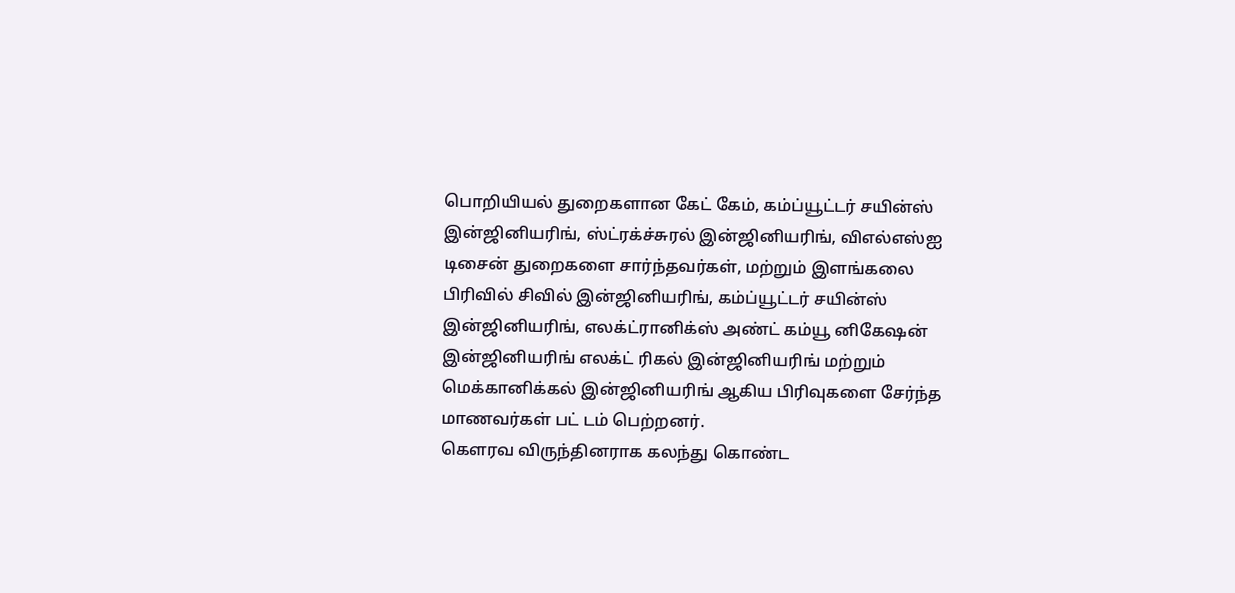பொறியியல் துறைகளான கேட் கேம், கம்ப்யூட்டர் சயின்ஸ் இன்ஜினியரிங், ஸ்ட்ரக்ச்சுரல் இன்ஜினியரிங், விஎல்எஸ்ஐ டிசைன் துறைகளை சார்ந்தவர்கள், மற்றும் இளங்கலை பிரிவில் சிவில் இன்ஜினியரிங், கம்ப்யூட்டர் சயின்ஸ் இன்ஜினியரிங், எலக்ட்ரானிக்ஸ் அண்ட் கம்யூ னிகேஷன் இன்ஜினியரிங் எலக்ட் ரிகல் இன்ஜினியரிங் மற்றும் மெக்கானிக்கல் இன்ஜினியரிங் ஆகிய பிரிவுகளை சேர்ந்த மாணவர்கள் பட் டம் பெற்றனர்.
கௌரவ விருந்தினராக கலந்து கொண்ட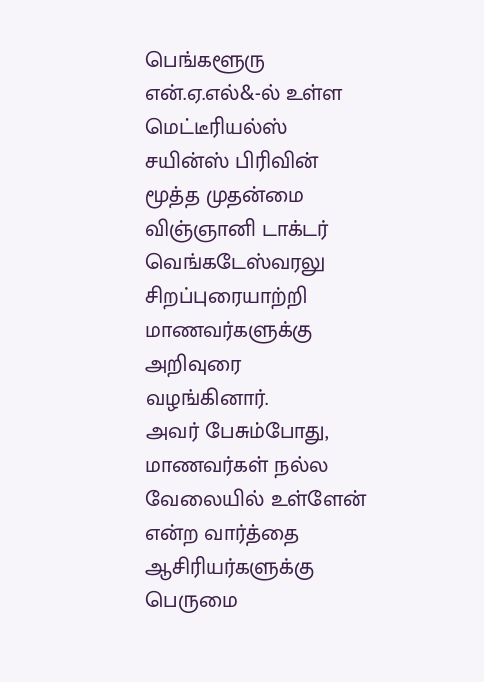பெங்களூரு என்.ஏ.எல்&-ல் உள்ள மெட்டீரியல்ஸ் சயின்ஸ் பிரிவின் மூத்த முதன்மை விஞ்ஞானி டாக்டர் வெங்கடேஸ்வரலு சிறப்புரையாற்றி மாணவர்களுக்கு அறிவுரை வழங்கினார்.
அவர் பேசும்போது, மாணவர்கள் நல்ல வேலையில் உள்ளேன் என்ற வார்த்தை ஆசிரியர்களுக்கு பெருமை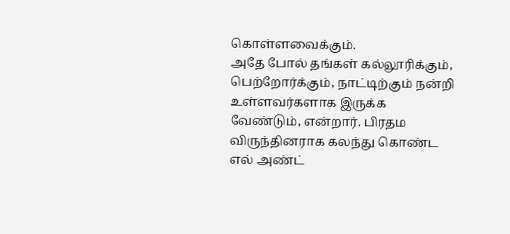கொள்ளவைக்கும்.
அதே போல் தங்கள் கல்லூரிக்கும், பெற்றோர்க்கும், நாட்டிற்கும் நன்றி உள்ளவர்களாக இருக்க வேண்டும், என்றார். பிரதம விருந்தினராக கலந்து கொண்ட எல் அண்ட்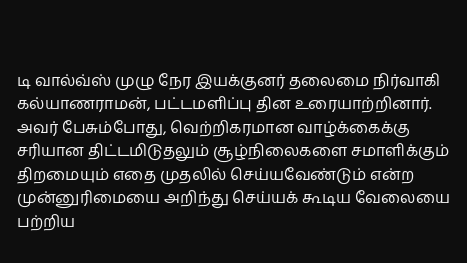டி வால்வ்ஸ் முழு நேர இயக்குனர் தலைமை நிர்வாகி கல்யாணராமன், பட்டமளிப்பு தின உரையாற்றினார்.
அவர் பேசும்போது, வெற்றிகரமான வாழ்க்கைக்கு சரியான திட்டமிடுதலும் சூழ்நிலைகளை சமாளிக்கும் திறமையும் எதை முதலில் செய்யவேண்டும் என்ற முன்னுரிமையை அறிந்து செய்யக் கூடிய வேலையை பற்றிய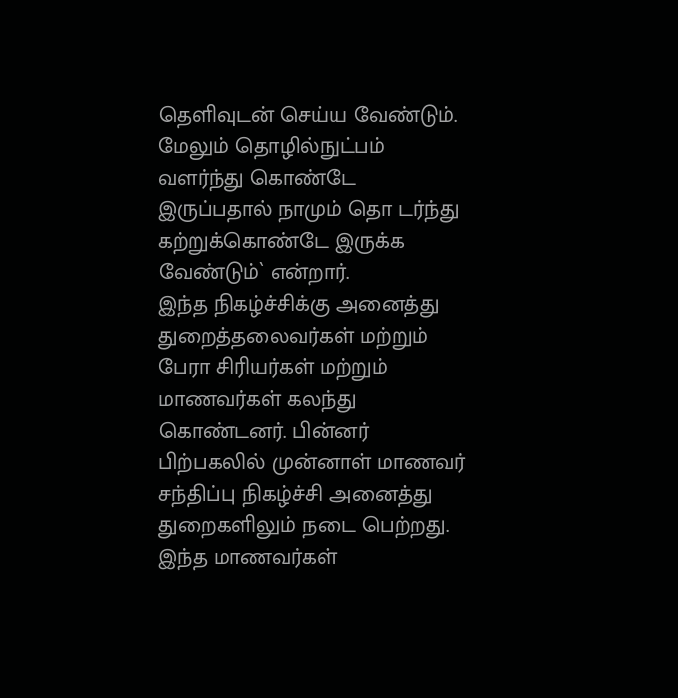தெளிவுடன் செய்ய வேண்டும்.
மேலும் தொழில்நுட்பம் வளர்ந்து கொண்டே இருப்பதால் நாமும் தொ டர்ந்து கற்றுக்கொண்டே இருக்க வேண்டும்` என்றார்.
இந்த நிகழ்ச்சிக்கு அனைத்து துறைத்தலைவர்கள் மற்றும் பேரா சிரியர்கள் மற்றும் மாணவர்கள் கலந்து கொண்டனர். பின்னர் பிற்பகலில் முன்னாள் மாணவர் சந்திப்பு நிகழ்ச்சி அனைத்து துறைகளிலும் நடை பெற்றது.
இந்த மாணவர்கள்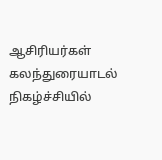ஆசிரியர்கள் கலந்துரையாடல் நிகழ்ச்சியில்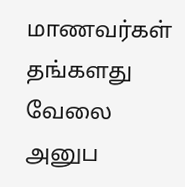மாணவர்கள் தங்களது வேலை அனுப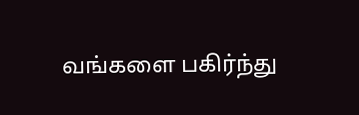வங்களை பகிர்ந்து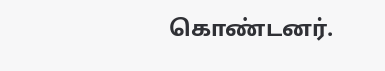கொண்டனர்.